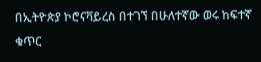በኢትዮጵያ ኮሮናቫይረስ በተገኘ በሁለተኛው ወሩ ከፍተኛ ቁጥር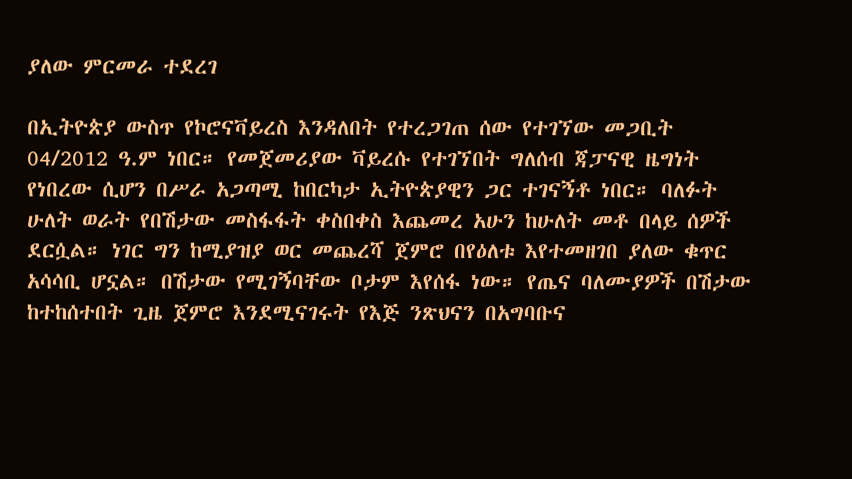ያለው ምርመራ ተደረገ

በኢትዮጵያ ውስጥ የኮሮናቫይረስ እንዳለበት የተረጋገጠ ሰው የተገኘው መጋቢት 04/2012 ዓ.ም ነበር። የመጀመሪያው ቫይረሱ የተገኘበት ግለሰብ ጃፓናዊ ዜግነት የነበረው ሲሆን በሥራ አጋጣሚ ከበርካታ ኢትዮጵያዊን ጋር ተገናኝቶ ነበር። ባለፉት ሁለት ወራት የበሽታው መስፋፋት ቀስበቀስ እጨመረ አሁን ከሁለት መቶ በላይ ሰዎች ደርሷል። ነገር ግን ከሚያዝያ ወር መጨረሻ ጀምሮ በየዕለቱ እየተመዘገበ ያለው ቁጥር አሳሳቢ ሆኗል። በሽታው የሚገኝባቸው ቦታም እየሰፋ ነው። የጤና ባለሙያዎች በሽታው ከተከሰተበት ጊዜ ጀምሮ እንደሚናገሩት የእጅ ንጽህናን በአግባቡና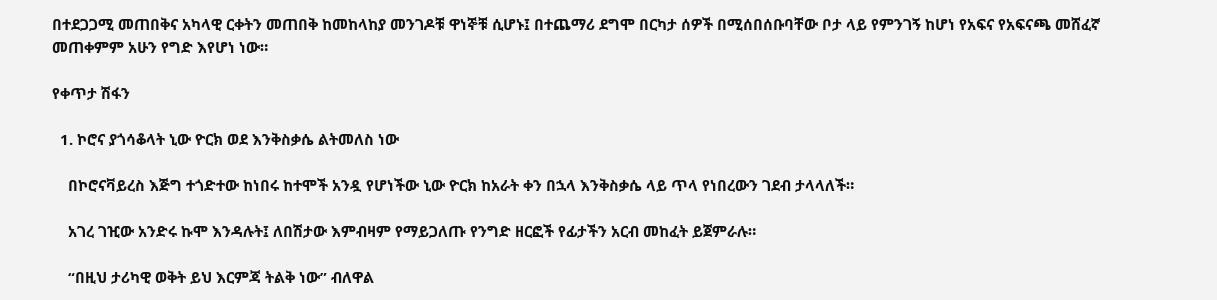በተደጋጋሚ መጠበቅና አካላዊ ርቀትን መጠበቅ ከመከላከያ መንገዶቹ ዋነኞቹ ሲሆኑ፤ በተጨማሪ ደግሞ በርካታ ሰዎች በሚሰበሰቡባቸው ቦታ ላይ የምንገኝ ከሆነ የአፍና የአፍናጫ መሸፈኛ መጠቀምም አሁን የግድ እየሆነ ነው።

የቀጥታ ሽፋን

  1. ኮሮና ያጎሳቆላት ኒው ዮርክ ወደ እንቅስቃሴ ልትመለስ ነው

    በኮሮናቫይረስ እጅግ ተጎድተው ከነበሩ ከተሞች አንዷ የሆነችው ኒው ዮርክ ከአራት ቀን በኋላ እንቅስቃሴ ላይ ጥላ የነበረውን ገደብ ታላላለች።

    አገረ ገዢው አንድሩ ኩሞ እንዳሉት፤ ለበሽታው እምብዛም የማይጋለጡ የንግድ ዘርፎች የፊታችን አርብ መከፈት ይጀምራሉ።

    “በዚህ ታሪካዊ ወቅት ይህ እርምጃ ትልቅ ነው” ብለዋል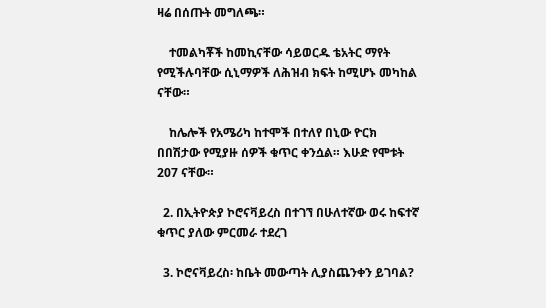ዛሬ በሰጡት መግለጫ።

    ተመልካቾች ከመኪናቸው ሳይወርዱ ቴአትር ማየት የሚችሉባቸው ሲኒማዎች ለሕዝብ ክፍት ከሚሆኑ መካከል ናቸው።

    ከሌሎች የአሜሪካ ከተሞች በተለየ በኒው ዮርክ በበሽታው የሚያዙ ሰዎች ቁጥር ቀንሷል። እሁድ የሞቱት 207 ናቸው።

  2. በኢትዮጵያ ኮሮናቫይረስ በተገኘ በሁለተኛው ወሩ ከፍተኛ ቁጥር ያለው ምርመራ ተደረገ

  3. ኮሮናቫይረስ፡ ከቤት መውጣት ሊያስጨንቀን ይገባል?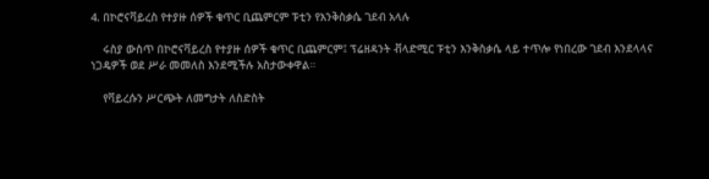4. በኮሮናቫይረስ የተያዙ ሰዎች ቁጥር ቢጨምርም ፑቲን የእንቅስቃሴ ገደብ አላሉ

    ሩስያ ውስጥ በኮሮናቫይረስ የተያዙ ሰዎች ቁጥር ቢጨምርም፤ ፕሬዘዳንት ቭላድሚር ፑቲን እንቅስቃሴ ላይ ተጥሎ የነበረው ገደብ እንደላላና ነጋዴዎች ወደ ሥራ መመለስ እንደሚችሉ አስታውቀዋል።

    የቫይረሱን ሥርጭት ለመግታት ለስድስት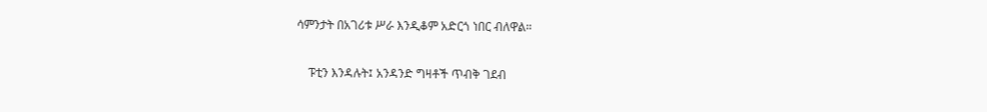ሳምንታት በአገሪቱ ሥራ እንዲቆም አድርጎ ነበር ብለዋል።

    ፑቲን እንዳሉት፤ አንዳንድ ግዛቶች ጥብቅ ገደብ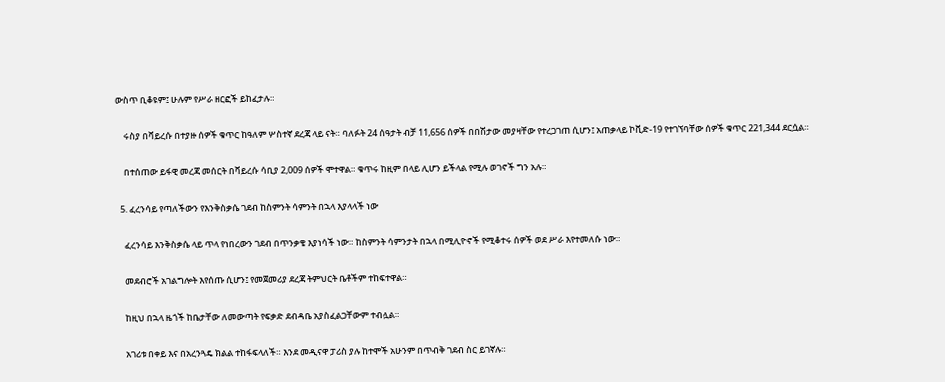ውስጥ ቢቆዩም፤ ሁሉም የሥራ ዘርፎች ይከፈታሉ።

    ሩስያ በቫይረሱ በተያዙ ሰዎች ቁጥር ከዓለም ሦስተኛ ደረጃ ላይ ናት። ባለፉት 24 ሰዓታት ብቻ 11,656 ሰዎች በበሽታው መያዛቸው የተረጋገጠ ሲሆን፤ አጠቃላይ ኮቪድ-19 የተገኘባቸው ሰዎች ቁጥር 221,344 ደርሷል።

    በተሰጠው ይፋዊ መረጃ መሰርት በቫይረሱ ሳቢያ 2,009 ሰዎች ሞተዋል። ቁጥሩ ከዚም በላይ ሊሆን ይችላል የሚሉ ወገኖች ግን አሉ።

  5. ፈረንሳይ የጣለችውን የእንቅስቃሴ ገደብ ከስምንት ሳምንት በኋላ እያላላች ነው

    ፈረንሳይ እንቅስቃሴ ላይ ጥላ የነበረውን ገደብ በጥንቃቄ እያነሳች ነው። ከስምንት ሳምንታት በኋላ በሚሊዮኖች የሚቆተሩ ሰዎች ወደ ሥራ እየተመለሱ ነው።

    መደብሮች አገልግሎት እየሰጡ ሲሆን፤ የመጀመሪያ ደረጃ ትምህርት ቤቶችም ተከፍተዋል።

    ከዚህ በኋላ ዜጎች ከቤታቸው ለመውጣት የፍቃድ ደብዳቤ አያስፈልጋቸውም ተብሏል።

    አገሪቱ በቀይ እና በአረንጓዴ ክልል ተከፋፍላለች። እንደ መዲናዋ ፓሪስ ያሉ ከተሞች አሁንም በጥብቅ ገደብ ስር ይገኛሉ።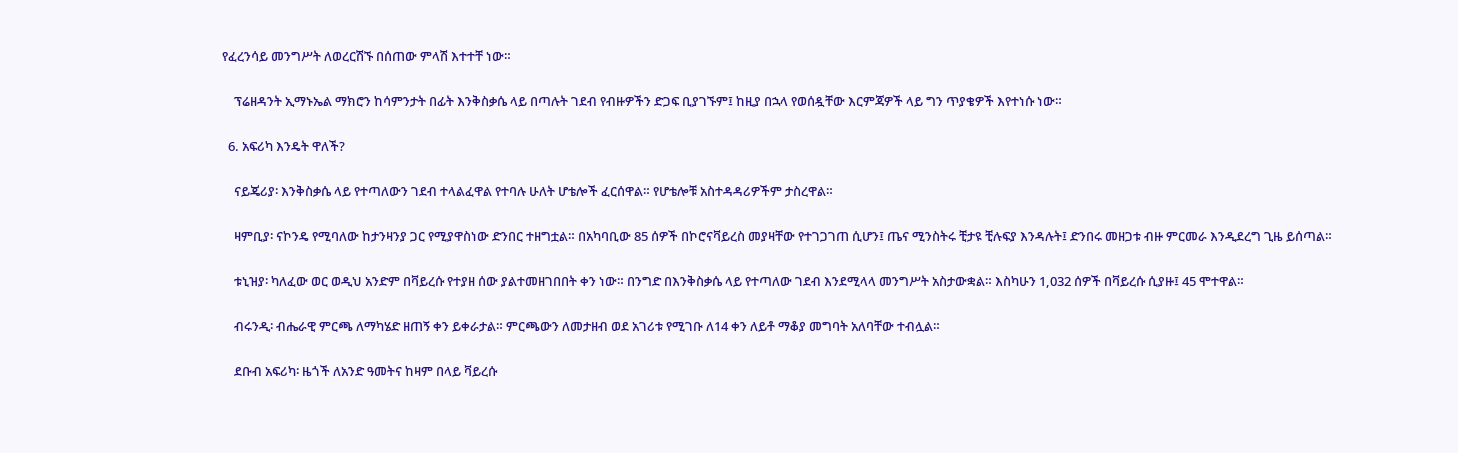የፈረንሳይ መንግሥት ለወረርሽኙ በሰጠው ምላሽ እተተቸ ነው።

    ፕሬዘዳንት ኢማኑኤል ማክሮን ከሳምንታት በፊት እንቅስቃሴ ላይ በጣሉት ገደብ የብዙዎችን ድጋፍ ቢያገኙም፤ ከዚያ በኋላ የወሰዷቸው እርምጃዎች ላይ ግን ጥያቄዎች እየተነሱ ነው።

  6. አፍሪካ እንዴት ዋለች?

    ናይጄሪያ፡ እንቅስቃሴ ላይ የተጣለውን ገደብ ተላልፈዋል የተባሉ ሁለት ሆቴሎች ፈርሰዋል። የሆቴሎቹ አስተዳዳሪዎችም ታስረዋል።

    ዛምቢያ፡ ናኮንዴ የሚባለው ከታንዛንያ ጋር የሚያዋስነው ድንበር ተዘግቷል። በአካባቢው 85 ሰዎች በኮሮናቫይረስ መያዛቸው የተገጋገጠ ሲሆን፤ ጤና ሚንስትሩ ቺታዩ ቺሉፍያ እንዳሉት፤ ድንበሩ መዘጋቱ ብዙ ምርመራ እንዲደረግ ጊዜ ይሰጣል።

    ቱኒዝያ፡ ካለፈው ወር ወዲህ አንድም በቫይረሱ የተያዘ ሰው ያልተመዘገበበት ቀን ነው። በንግድ በእንቅስቃሴ ላይ የተጣለው ገደብ እንደሚላላ መንግሥት አስታውቋል። እስካሁን 1,032 ሰዎች በቫይረሱ ሲያዙ፤ 45 ሞተዋል።

    ብሩንዲ፡ ብሔራዊ ምርጫ ለማካሄድ ዘጠኝ ቀን ይቀራታል። ምርጫውን ለመታዘብ ወደ አገሪቱ የሚገቡ ለ14 ቀን ለይቶ ማቆያ መግባት አለባቸው ተብሏል።

    ደቡብ አፍሪካ፡ ዜጎች ለአንድ ዓመትና ከዛም በላይ ቫይረሱ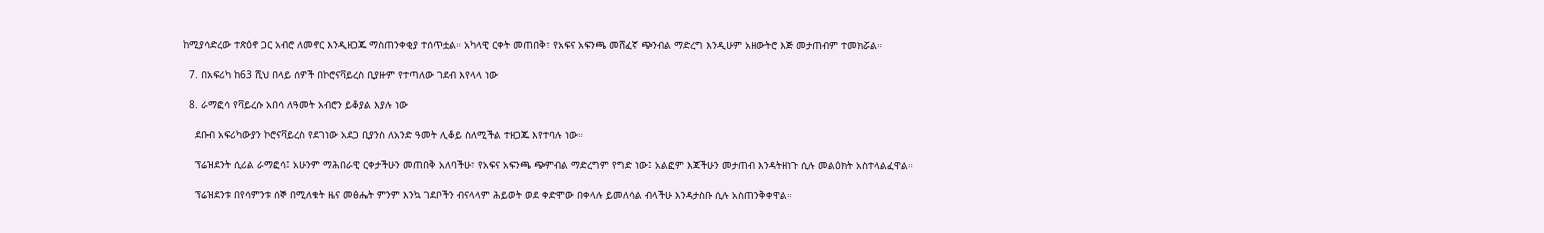ከሚያሳድረው ተጽዕኖ ጋር አብሮ ለመኖር እንዲዘጋጁ ማስጠንቀቂያ ተሰጥቷል። አካላዊ ርቀት መጠበቅ፣ የአፍና አፍንጫ መሸፈኛ ጭንብል ማድረግ እንዲሁም አዘውትሮ እጅ መታጠብም ተመክሯል።

  7. በአፍሪካ ከ63 ሺህ በላይ ሰዎች በኮሮናቫይረስ ቢያዙም የተጣለው ገደብ እየላላ ነው

  8. ራማፎሳ የቫይረሱ አበሳ ለዓመት አብሮን ይቆያል እያሉ ነው

    ደቡብ አፍሪካውያን ኮሮናቫይረስ የደገነው አደጋ ቢያንስ ለአንድ ዓመት ሊቆይ ስለሚችል ተዘጋጁ እየተባሉ ነው።

    ፕሬዝደንት ሲሪል ራማፎሳ፤ አሁንም ማሕበራዊ ርቀታችሁን መጠበቅ አለባችሁ፣ የአፍና አፍንጫ ጭምብል ማድረግም የግድ ነው፤ አልፎም እጃችሁን መታጠብ እንዳትዘነጉ ሲሉ መልዕክት አስተላልፈዋል።

    ፕሬዝደንቱ በየሳምንቱ ሰኞ በሚለቁት ዜና መፅሔት ምንም እንኳ ገደቦችን ብናላላም ሕይወት ወደ ቀድሞው በቀላሉ ይመለሳል ብላችሁ እንዳታስቡ ሲሉ አስጠንቅቀዋል።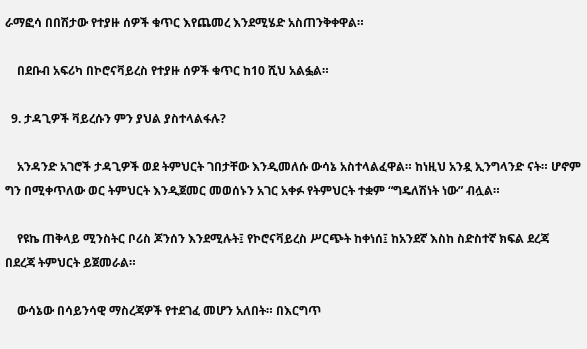ራማፎሳ በበሽታው የተያዙ ሰዎች ቁጥር እየጨመረ እንደሚሄድ አስጠንቅቀዋል።

    በደቡብ አፍሪካ በኮሮናቫይረስ የተያዙ ሰዎች ቁጥር ከ10 ሺህ አልፏል።

  9. ታዳጊዎች ቫይረሱን ምን ያህል ያስተላልፋሉ?

    አንዳንድ አገሮች ታዳጊዎች ወደ ትምህርት ገበታቸው እንዲመለሱ ውሳኔ አስተላልፈዋል። ከነዚህ አንዷ ኢንግላንድ ናት። ሆኖም ግን በሚቀጥለው ወር ትምህርት እንዲጀመር መወሰኑን አገር አቀፉ የትምህርት ተቋም “ግዴለሽነት ነው” ብሏል።

    የዩኬ ጠቅላይ ሚንስትር ቦሪስ ጆንሰን እንደሚሉት፤ የኮሮናቫይረስ ሥርጭት ከቀነሰ፤ ከአንደኛ እስከ ስድስተኛ ክፍል ደረጃ በደረጃ ትምህርት ይጀመራል።

    ውሳኔው በሳይንሳዊ ማስረጃዎች የተደገፈ መሆን አለበት። በእርግጥ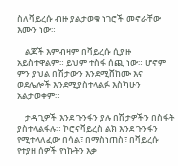ስለቫይረሱ ብዙ ያልታወቁ ነገሮች መኖራቸው እሙን ነው።

    ልጆች እምብዛም በቫይረሱ ሲያዙ አይስተዋልም። ይህም ተስፋ ሰጪ ነው። ሆኖም ምን ያህል በሽታውን እንደሚሸከሙ እና ወደሌሎች እንደሚያስተላልፉ እስካሁን አልታወቀም።

    ታዳጊዎች እንደ ጉንፋን ያሉ በሽታዎችን በስፋት ያስተላልፋሉ። ኮሮናቫይረስ ልክ እንደ ጉንፋን የሚተላለፈው በሳል፣ በማስነጠስ፣ በቫይረሱ የተያዘ ሰዎች የነኩትን እቃ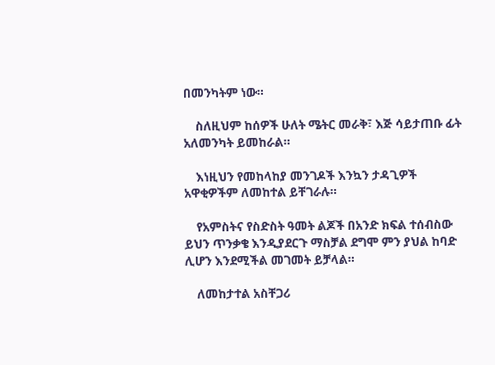በመንካትም ነው።

    ስለዚህም ከሰዎች ሁለት ሜትር መራቅ፣ እጅ ሳይታጠቡ ፊት አለመንካት ይመከራል።

    እነዚህን የመከላከያ መንገዶች እንኳን ታዳጊዎች አዋቂዎችም ለመከተል ይቸገራሉ።

    የአምስትና የስድስት ዓመት ልጆች በአንድ ክፍል ተሰብስው ይህን ጥንቃቄ እንዲያደርጉ ማስቻል ደግሞ ምን ያህል ከባድ ሊሆን እንደሚችል መገመት ይቻላል።

    ለመከታተል አስቸጋሪ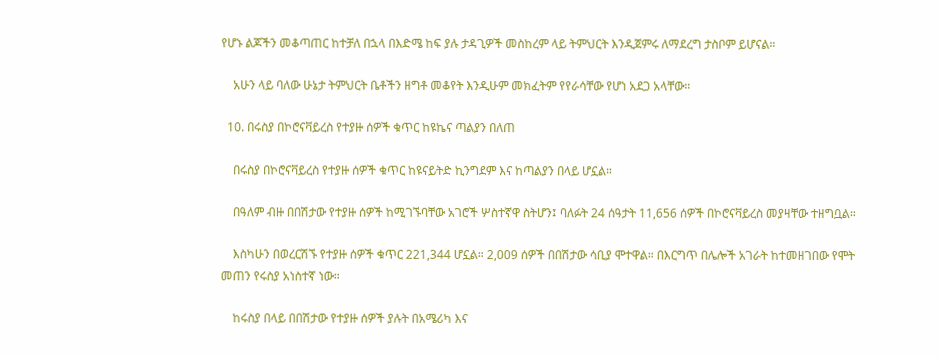የሆኑ ልጆችን መቆጣጠር ከተቻለ በኋላ በእድሜ ከፍ ያሉ ታዳጊዎች መስከረም ላይ ትምህርት እንዲጀምሩ ለማደረግ ታስቦም ይሆናል።

    አሁን ላይ ባለው ሁኔታ ትምህርት ቤቶችን ዘግቶ መቆየት እንዲሁም መክፈትም የየራሳቸው የሆነ አደጋ አላቸው።

  10. በሩስያ በኮሮናቫይረስ የተያዙ ሰዎች ቁጥር ከዩኬና ጣልያን በለጠ

    በሩስያ በኮሮናቫይረስ የተያዙ ሰዎች ቁጥር ከዩናይትድ ኪንግደም እና ከጣልያን በላይ ሆኗል።

    በዓለም ብዙ በበሽታው የተያዙ ሰዎች ከሚገኙባቸው አገሮች ሦስተኛዋ ስትሆን፤ ባለፉት 24 ሰዓታት 11,656 ሰዎች በኮሮናቫይረስ መያዛቸው ተዘግቧል።

    እስካሁን በወረርሽኙ የተያዙ ሰዎች ቁጥር 221,344 ሆኗል። 2,009 ሰዎች በበሽታው ሳቢያ ሞተዋል። በእርግጥ በሌሎች አገራት ከተመዘገበው የሞት መጠን የሩስያ አነስተኛ ነው።

    ከሩስያ በላይ በበሽታው የተያዙ ሰዎች ያሉት በአሜሪካ እና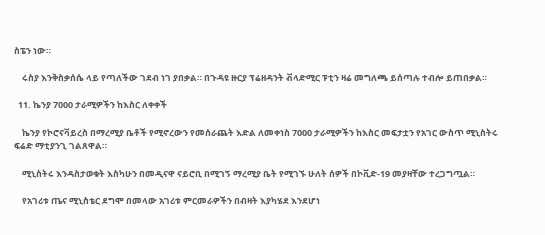ስፔን ነው።

    ሩስያ እንቅስቃሰሴ ላይ የጣለችው ገደብ ነገ ያበቃል። በጉዳዩ ዙርያ ፕሬዘዳንት ቭላድሚር ፑቲን ዛሬ መግለጫ ይሰጣሉ ተብሎ ይጠበቃል።

  11. ኬንያ 7000 ታራሚዎችን ከእስር ለቀቀች

    ኬንያ የኮሮናቫይረስ በማረሚያ ቤቶች የሚኖረውን የመሰራጨት እድል ለመቀነስ 7000 ታራሚዎችን ከእስር መፍታቷን የአገር ውስጥ ሚኒስትሩ ፍሬድ ማቲያንጊ ገልጸዋል።

    ሚኒስትሩ እንዳስታወቁት እስካሁን በመዲናዋ ናይሮቢ በሚገኝ ማረሚያ ቤት የሚገኙ ሁለት ሰዎች በኮቪድ-19 መያዛቸው ተረጋግጧል።

    የአገሪቱ ጤና ሚኒስቴር ደግሞ በመላው አገሪቱ ምርመራዎችን በብዛት እያካሄደ እንደሆነ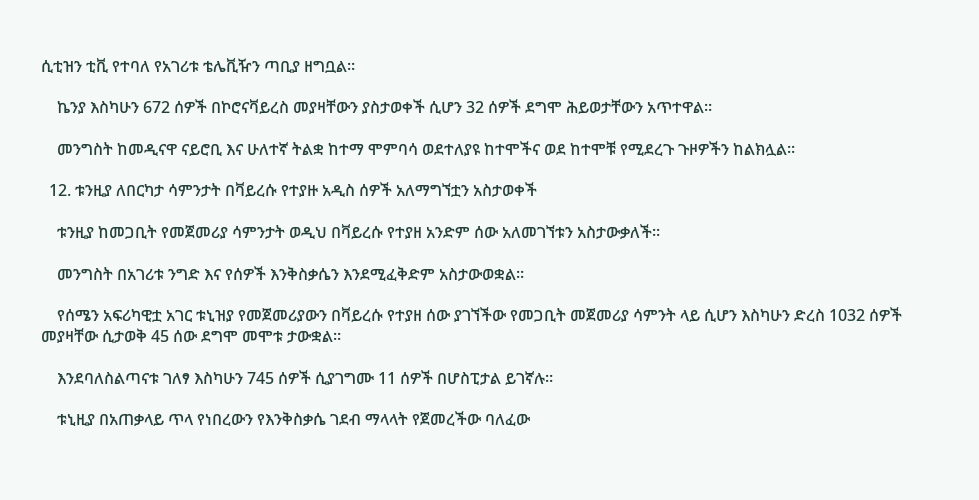ሲቲዝን ቲቪ የተባለ የአገሪቱ ቴሌቪዥን ጣቢያ ዘግቧል።

    ኬንያ እስካሁን 672 ሰዎች በኮሮናቫይረስ መያዛቸውን ያስታወቀች ሲሆን 32 ሰዎች ደግሞ ሕይወታቸውን አጥተዋል።

    መንግስት ከመዲናዋ ናይሮቢ እና ሁለተኛ ትልቋ ከተማ ሞምባሳ ወደተለያዩ ከተሞችና ወደ ከተሞቹ የሚደረጉ ጉዞዎችን ከልክሏል።

  12. ቱንዚያ ለበርካታ ሳምንታት በቫይረሱ የተያዙ አዲስ ሰዎች አለማግኘቷን አስታወቀች

    ቱንዚያ ከመጋቢት የመጀመሪያ ሳምንታት ወዲህ በቫይረሱ የተያዘ አንድም ሰው አለመገኘቱን አስታውቃለች።

    መንግስት በአገሪቱ ንግድ እና የሰዎች እንቅስቃሴን እንደሚፈቅድም አስታውወቋል።

    የሰሜን አፍሪካዊቷ አገር ቱኒዝያ የመጀመሪያውን በቫይረሱ የተያዘ ሰው ያገኘችው የመጋቢት መጀመሪያ ሳምንት ላይ ሲሆን እስካሁን ድረስ 1032 ሰዎች መያዛቸው ሲታወቅ 45 ሰው ደግሞ መሞቱ ታውቋል።

    እንደባለስልጣናቱ ገለፃ እስካሁን 745 ሰዎች ሲያገግሙ 11 ሰዎች በሆስፒታል ይገኛሉ።

    ቱኒዚያ በአጠቃላይ ጥላ የነበረውን የእንቅስቃሴ ገደብ ማላላት የጀመረችው ባለፈው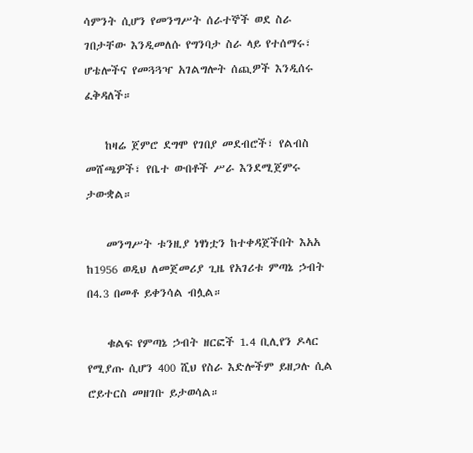ሳምንት ሲሆን የመንግሥት ሰራተኞች ወደ ስራ ገበታቸው እንዲመለሱ የግንባታ ስራ ላይ የተሰማሩ፣ ሆቴሎችና የመጓጓዣ አገልግሎት ሰጪዎች እንዲሰሩ ፈቅዳለች።

    ከዛሬ ጀምሮ ደግሞ የገበያ መደብሮች፣ የልብስ መሸጫዎች፣ የቤተ ውበቶች ሥራ እንደሚጀምሩ ታውቋል።

    መንግሥት ቱንዚያ ነፃነቷን ከተቀዳጀችበት እአአ ከ1956 ወዲህ ለመጀመሪያ ጊዜ የአገሪቱ ምጣኔ ኃብት በ4.3 በመቶ ይቀንሳል ብሏል።

    ቁልፍ የምጣኔ ኃብት ዘርፎች 1.4 ቢሊየን ዶላር የሚያጡ ሲሆን 400 ሺህ የስራ እድሎችም ይዘጋሉ ሲል ሮይተርስ መዘገቡ ይታወሳል።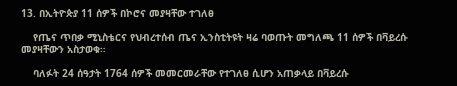13. በኢትዮጵያ 11 ሰዎች በኮሮና መያዛቸው ተገለፀ

    የጤና ጥበቃ ሚኒስቴርና የህብረተሰብ ጤና ኢንስቲትዩት ዛሬ ባወጡት መግለጫ 11 ሰዎች በቫይረሱ መያዛቸውን አስታወቁ።

    ባለፉት 24 ሰዓታት 1764 ሰዎች መመርመራቸው የተገለፀ ሲሆን አጠቃላይ በቫይረሱ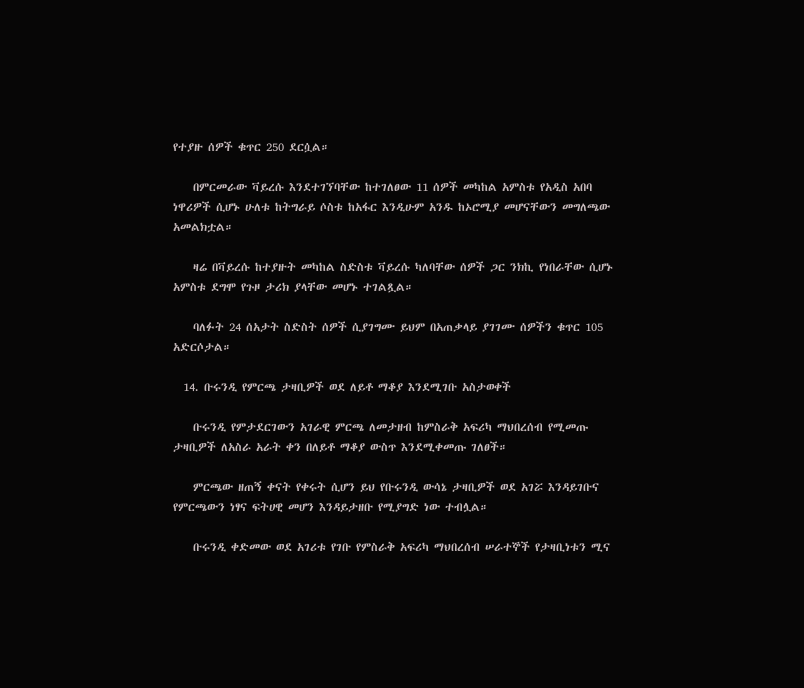የተያዙ ሰዎች ቁጥር 250 ደርሷል።

    በምርመራው ቫይረሱ እንደተገኘባቸው ከተገለፀው 11 ሰዎች መካከል አምስቱ የአዲስ አበባ ነዋሪዎች ሲሆኑ ሁለቱ ከትግራይ ሶስቱ ከአፋር እንዲሁም አንዱ ከኦሮሚያ መሆናቸውን መግለጫው አመልክቷል።

    ዛሬ በቫይረሱ ከተያዙት መካከል ስድስቱ ቫይረሱ ካለባቸው ሰዎች ጋር ንክኪ የነበራቸው ሲሆኑ አምስቱ ደግሞ የጉዞ ታሪክ ያላቸው መሆኑ ተገልጿል።

    ባለፉት 24 ሰአታት ስድስት ሰዎች ሲያገግሙ ይህም በአጠቃላይ ያገገሙ ሰዎችን ቁጥር 105 አድርሶታል።

  14. ቡሩንዲ የምርጫ ታዛቢዎች ወደ ለይቶ ማቆያ እንደሚገቡ አስታወቀች

    ቡሩንዲ የምታደርገውን አገራዊ ምርጫ ለመታዘብ ከምስራቅ አፍሪካ ማህበረሰብ የሚመጡ ታዛቢዎች ለአስራ አራት ቀን በለይቶ ማቆያ ውስጥ እንደሚቀመጡ ገለፀች።

    ምርጫው ዘጠኝ ቀናት የቀሩት ሲሆን ይህ የቡሩንዲ ውሳኔ ታዛቢዎች ወደ አገሯ እንዳይገቡና የምርጫውን ነፃና ፍትሀዊ መሆን እንዳይታዘቡ የሚያግድ ነው ተብሏል።

    ቡሩንዲ ቀድመው ወደ አገሪቱ የገቡ የምስራቅ አፍሪካ ማህበረሰብ ሠራተኞች የታዛቢነቱን ሚና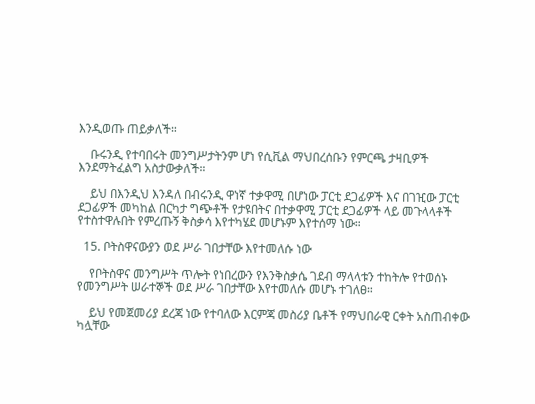እንዲወጡ ጠይቃለች።

    ቡሩንዲ የተባበሩት መንግሥታትንም ሆነ የሲቪል ማህበረሰቡን የምርጫ ታዛቢዎች እንደማትፈልግ አስታውቃለች።

    ይህ በእንዲህ እንዳለ በብሩንዲ ዋነኛ ተቃዋሚ በሆነው ፓርቲ ደጋፊዎች እና በገዢው ፓርቲ ደጋፊዎች መካከል በርካታ ግጭቶች የታዩበትና በተቃዋሚ ፓርቲ ደጋፊዎች ላይ መጉላላቶች የተስተዋሉበት የምረጡኝ ቅስቃሳ እየተካሄደ መሆኑም እየተሰማ ነው።

  15. ቦትስዋናውያን ወደ ሥራ ገበታቸው እየተመለሱ ነው

    የቦትስዋና መንግሥት ጥሎት የነበረውን የእንቅስቃሴ ገደብ ማላላቱን ተከትሎ የተወሰኑ የመንግሥት ሠራተኞች ወደ ሥራ ገበታቸው እየተመለሱ መሆኑ ተገለፀ።

    ይህ የመጀመሪያ ደረጃ ነው የተባለው እርምጃ መስሪያ ቤቶች የማህበራዊ ርቀት አስጠብቀው ካሏቸው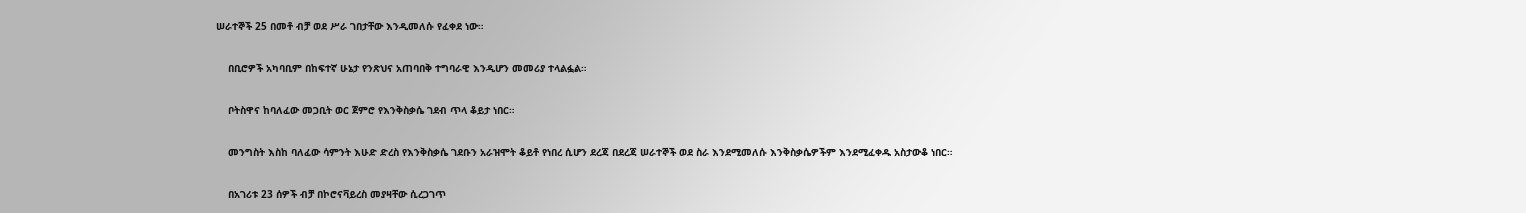ሠራተኞች 25 በመቶ ብቻ ወደ ሥራ ገበታቸው እንዲመለሱ የፈቀደ ነው።

    በቢሮዎች አካባቢም በከፍተኛ ሁኔታ የንጽህና አጠባበቅ ተግባራዊ እንዲሆን መመሪያ ተላልፏል።

    ቦትስዋና ከባለፈው መጋቢት ወር ጀምሮ የእንቅስቃሴ ገደብ ጥላ ቆይታ ነበር።

    መንግስት እስከ ባለፈው ሳምንት እሁድ ድረስ የእንቅስቃሴ ገደቡን አራዝሞት ቆይቶ የነበረ ሲሆን ደረጃ በደረጃ ሠራተኞች ወደ ስራ እንደሚመለሱ እንቅስቃሴዎችም እንደሚፈቀዱ አስታውቆ ነበር።

    በአገሪቱ 23 ሰዎች ብቻ በኮሮናቫይረስ መያዛቸው ሲረጋገጥ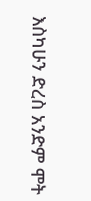እስካሁን ድረስ አንድም ሞት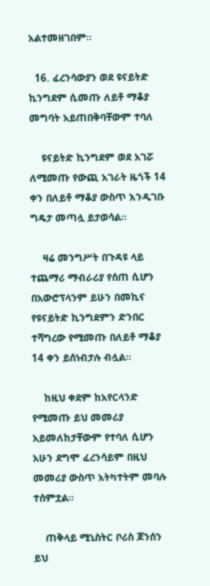አልተመዘገበም።

  16. ፈረንሳውያን ወደ ዩናይትድ ኪንግደም ሲመጡ ለይቶ ማቆያ መግባት አይጠበቅባቸውም ተባለ

    ዩናይትድ ኪንግደም ወደ አገሯ ለሚመጡ የውጪ አገራት ዜጎች 14 ቀን በለይቶ ማቆያ ውስጥ እንዲገቡ ግዴታ መጣሏ ይታወሳል።

    ዛሬ መንግሥት በጉዳዩ ላይ ተጨማሪ ማብራሪያ የሰጠ ሲሆን በአውሮፕላንም ይሁን በመኪና የዩናይትድ ኪንግደምን ድንበር ተሻግረው የሚመጡ በለይቶ ማቆያ 14 ቀን ይሰነብታሉ ብሏል።

    ከዚህ ቀደም ከአየርላንድ የሚመጡ ይህ መመሪያ አይመለከታቸውም የተባለ ሲሆን አሁን ደግሞ ፈረንሳይም በዚህ መመሪያ ውስጥ አትካተትም መባሉ ተሰምቷል።

    ጠቅላይ ሚኒስትር ቦሪስ ጆንሰን ይህ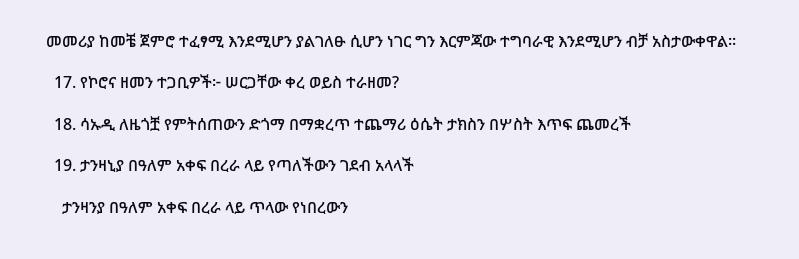መመሪያ ከመቼ ጀምሮ ተፈፃሚ እንደሚሆን ያልገለፁ ሲሆን ነገር ግን እርምጃው ተግባራዊ እንደሚሆን ብቻ አስታውቀዋል።

  17. የኮሮና ዘመን ተጋቢዎች፦ ሠርጋቸው ቀረ ወይስ ተራዘመ?

  18. ሳኡዲ ለዜጎቿ የምትሰጠውን ድጎማ በማቋረጥ ተጨማሪ ዕሴት ታክስን በሦስት እጥፍ ጨመረች

  19. ታንዛኒያ በዓለም አቀፍ በረራ ላይ የጣለችውን ገደብ አላላች

    ታንዛንያ በዓለም አቀፍ በረራ ላይ ጥላው የነበረውን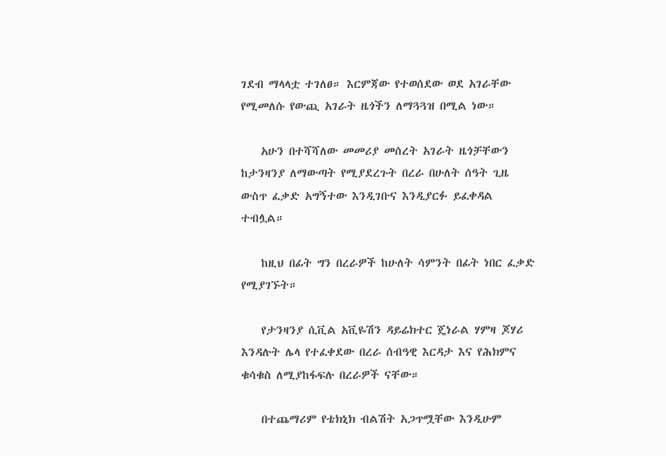ገደብ ማላላቷ ተገለፀ። እርምጃው የተወሰደው ወደ አገራቸው የሚመለሱ የውጪ አገራት ዜጎችን ለማጓጓዝ በሚል ነው።

    አሁን በተሻሻለው መመሪያ መሰረት አገራት ዜጎቻቸውን ከታንዛንያ ለማውጣት የሚያደረጉት በረራ በሁለት ሰዓት ጊዜ ውስጥ ፈቃድ አግኝተው እንዲገቡና እንዲያርፉ ይፈቀዳል ተብሏል።

    ከዚህ በፊት ግን በረራዎች ከሁለት ሳምንት በፊት ነበር ፈቃድ የሚያገኙት።

    የታንዛንያ ሲቪል አቪዬሽን ዳይሬክተር ጄነራል ሃምዛ ጆሃሪ እንዳሉት ሌላ የተፈቀደው በረራ ሰብዓዊ እርዳታ እና የሕክምና ቁሳቁስ ለሚያከፋፍሉ በረራዎች ናቸው።

    በተጨማሪም የቴክኒክ ብልሽት አጋጥሟቸው እንዲሁም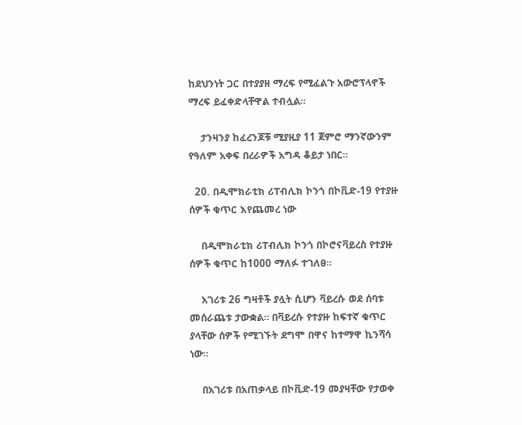ከደህንነት ጋር በተያያዘ ማረፍ የሚፈልጉ አውሮፕላኖች ማረፍ ይፈቀድላቸዋል ተብሏል።

    ታንዛንያ ከፈረንጆቹ ሚያዚያ 11 ጀምሮ ማንኛውንም የዓለም አቀፍ በረራዎች አግዳ ቆይታ ነበር።

  20. በዲሞክራቲክ ሪፐብሊክ ኮንጎ በኮቪድ-19 የተያዙ ሰዎች ቁጥር እየጨመረ ነው

    በዲሞክራቲክ ሪፐብሊክ ኮንጎ በኮሮናቫይረስ የተያዙ ሰዎች ቁጥር ከ1000 ማለፉ ተገለፀ።

    አገሪቱ 26 ግዛቶች ያሏት ሲሆን ቫይረሱ ወደ ሰባቱ መሰራጨቱ ታውቋል። በቫይረሱ የተያዙ ከፍተኛ ቁጥር ያላቸው ሰዎች የሚገኙት ደግሞ በዋና ከተማዋ ኪንሻሳ ነው።

    በአገሪቱ በአጠቃላይ በኮቪድ-19 መያዛቸው የታወቀ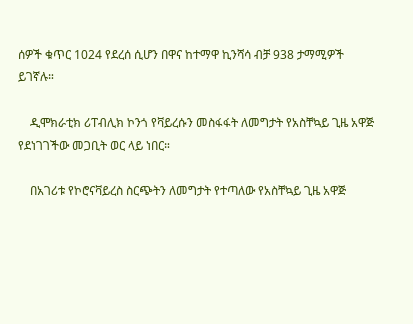ሰዎች ቁጥር 1024 የደረሰ ሲሆን በዋና ከተማዋ ኪንሻሳ ብቻ 938 ታማሚዎች ይገኛሉ።

    ዲሞክራቲክ ሪፐብሊክ ኮንጎ የቫይረሱን መስፋፋት ለመግታት የአስቸኳይ ጊዜ አዋጅ የደነገገችው መጋቢት ወር ላይ ነበር።

    በአገሪቱ የኮሮናቫይረስ ስርጭትን ለመግታት የተጣለው የአስቸኳይ ጊዜ አዋጅ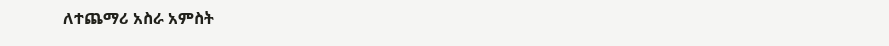ለተጨማሪ አስራ አምስት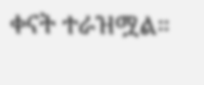ቀናት ተራዝሟል።